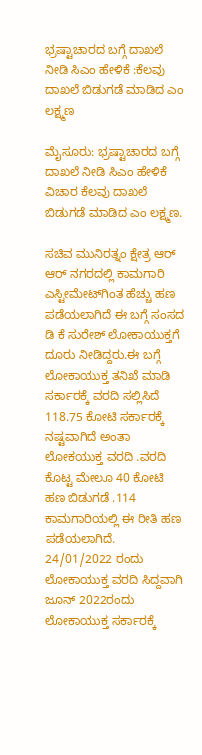ಭ್ರಷ್ಟಾಚಾರದ ಬಗ್ಗೆ ದಾಖಲೆ ನೀಡಿ ಸಿಎಂ ಹೇಳಿಕೆ :ಕೆಲವು ದಾಖಲೆ ಬಿಡುಗಡೆ ಮಾಡಿದ ಎಂ ಲಕ್ಷ್ಮಣ

ಮೈಸೂರು: ಭ್ರಷ್ಟಾಚಾರದ ಬಗ್ಗೆ ದಾಖಲೆ ನೀಡಿ ಸಿಎಂ ಹೇಳಿಕೆ ವಿಚಾರ ಕೆಲವು ದಾಖಲೆ ಬಿಡುಗಡೆ ಮಾಡಿದ ಎಂ ಲಕ್ಷ್ಮಣ.

ಸಚಿವ ಮುನಿರತ್ನಂ ಕ್ಷೇತ್ರ ಆರ್ ಆರ್ ನಗರದಲ್ಲಿ ಕಾಮಗಾರಿ ಎಸ್ಟೀಮೇಟ್‌ಗಿಂತ ಹೆಚ್ಚು ಹಣ ಪಡೆಯಲಾಗಿದೆ ಈ ಬಗ್ಗೆ ಸಂಸದ ಡಿ ಕೆ‌ ಸುರೇಶ್ ಲೋಕಾಯುಕ್ತಗೆ ದೂರು ನೀಡಿದ್ದರು.ಈ ಬಗ್ಗೆ ಲೋಕಾಯುಕ್ತ ತನಿಖೆ‌ ಮಾಡಿ ಸರ್ಕಾರಕ್ಕೆ ವರದಿ ಸಲ್ಲಿಸಿದೆ
118.75 ಕೋಟಿ ಸರ್ಕಾರಕ್ಕೆ ನಷ್ಟವಾಗಿದೆ ಅಂತಾ ಲೋಕಯುಕ್ತ ವರದಿ .ವರದಿ ಕೊಟ್ಟ ಮೇಲೂ 40 ಕೋಟಿ ಹಣ ಬಿಡುಗಡೆ .114 ಕಾಮಗಾರಿಯಲ್ಲಿ ಈ ರೀತಿ ಹಣ ಪಡೆಯಲಾಗಿದೆ.
24/01/2022 ರಂದು ಲೋಕಾಯುಕ್ತ ವರದಿ ಸಿದ್ದವಾಗಿ ಜೂನ್ 2022ರಂದು ಲೋಕಾಯುಕ್ತ ಸರ್ಕಾರಕ್ಕೆ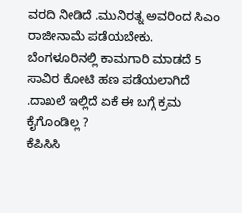ವರದಿ ನೀಡಿದೆ .ಮುನಿರತ್ನ ಅವರಿಂದ ಸಿಎಂ ರಾಜೀನಾಮೆ ಪಡೆಯಬೇಕು.
ಬೆಂಗಳೂರಿನಲ್ಲಿ ಕಾಮಗಾರಿ‌ ಮಾಡದೆ 5 ಸಾವಿರ ಕೋಟಿ‌ ಹಣ ಪಡೆಯಲಾಗಿದೆ .ದಾಖಲೆ ಇಲ್ಲಿದೆ ಏಕೆ ಈ ಬಗ್ಗೆ ಕ್ರಮ ಕೈಗೊಂಡಿಲ್ಲ ?
ಕೆಪಿಸಿಸಿ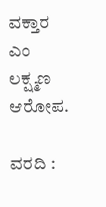ವಕ್ತಾರ ಎಂ ಲಕ್ಷ್ಮಣ ಆರೋಪ.

ವರದಿ :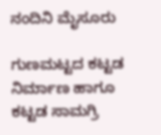ನಂದಿನಿ ಮೈಸೂರು

ಗುಣಮಟ್ಟದ ಕಟ್ಟಡ ನಿರ್ಮಾಣ ಹಾಗೂ ಕಟ್ಟಡ ಸಾಮಗ್ರಿ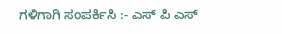ಗಳಿಗಾಗಿ ಸಂಪರ್ಕಿಸಿ :- ಎಸ್ ಪಿ ಎಸ್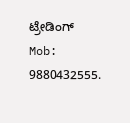ಟ್ರೇಡಿಂಗ್ Mob: 9880432555.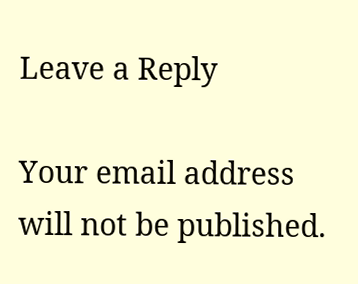Leave a Reply

Your email address will not be published.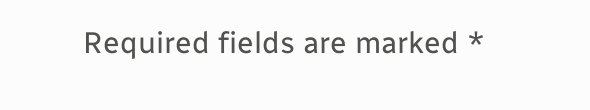Required fields are marked *